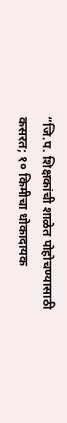“जि.प. शिक्षकांची शाळेत पोहोचण्यासाठी कसरत; १० किमीचा धोकादायक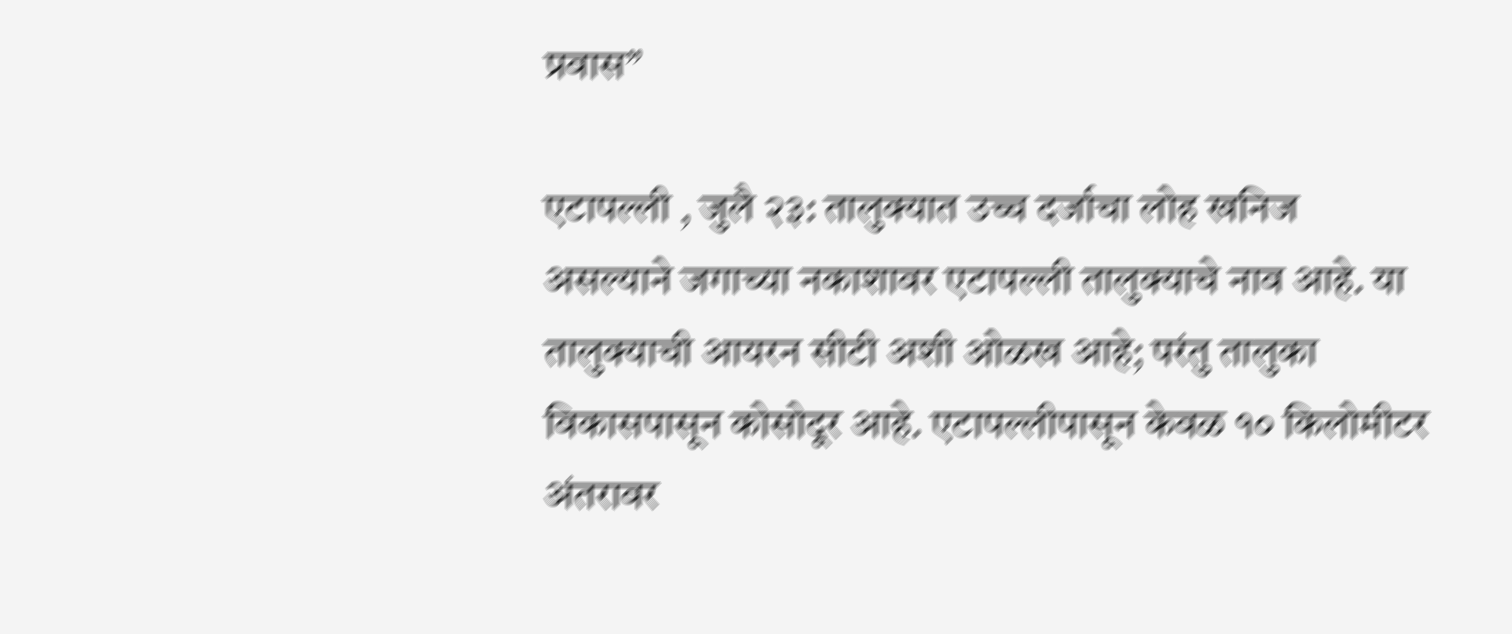प्रवास”

एटापल्ली , जुलै २३: तालुक्यात उच्च दर्जाचा लोह खनिज असल्याने जगाच्या नकाशावर एटापल्ली तालुक्याचे नाव आहे. या तालुक्याची आयरन सीटी अशी ओळख आहे; परंतु तालुका विकासपासून कोसोदूर आहे. एटापल्लीपासून केवळ १० किलोमीटर अंतरावर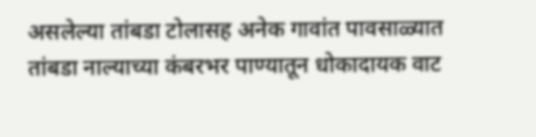असलेल्या तांबडा टोलासह अनेक गावांत पावसाळ्यात तांबडा नाल्याच्या कंबरभर पाण्यातून धोकादायक वाट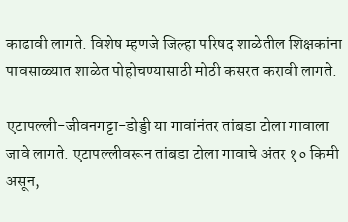काढावी लागते. विशेष म्हणजे जिल्हा परिषद शाळेतील शिक्षकांना पावसाळ्यात शाळेत पोहोचण्यासाठी मोठी कसरत करावी लागते.

एटापल्ली-जीवनगट्टा-डोड्डी या गावांनंतर तांबडा टोला गावाला जावे लागते. एटापल्लीवरून तांबडा टोला गावाचे अंतर १० किमी असून,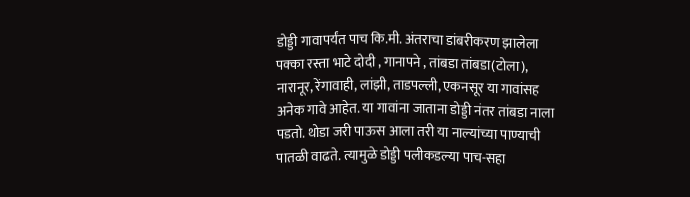डोड्डी गावापर्यंत पाच कि.मी. अंतराचा डांबरीकरण झालेला पक्का रस्ता भाटे दोदी , गानापने , तांबडा तांबडा(टोला), नारानूर, रेंगावाही, लांझी, ताडपल्ली, एकनसूर या गावांसह अनेक गावे आहेत. या गावांना जाताना डोड्डी नंतर तांबडा नाला पडतो. थोडा जरी पाऊस आला तरी या नाल्यांच्या पाण्याची पातळी वाढते. त्यामुळे डोड्डी पलीकडल्या पाच-सहा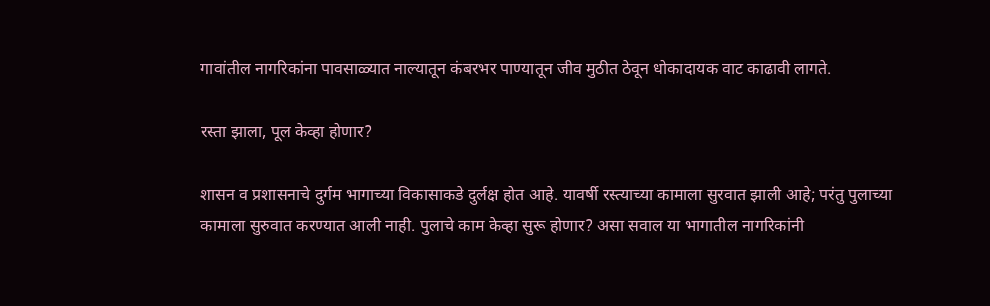गावांतील नागरिकांना पावसाळ्यात नाल्यातून कंबरभर पाण्यातून जीव मुठीत ठेवून धोकादायक वाट काढावी लागते.

रस्ता झाला, पूल केव्हा होणार?

शासन व प्रशासनाचे दुर्गम भागाच्या विकासाकडे दुर्लक्ष होत आहे. यावर्षी रस्त्याच्या कामाला सुरवात झाली आहे; परंतु पुलाच्या कामाला सुरुवात करण्यात आली नाही. पुलाचे काम केव्हा सुरू होणार? असा सवाल या भागातील नागरिकांनी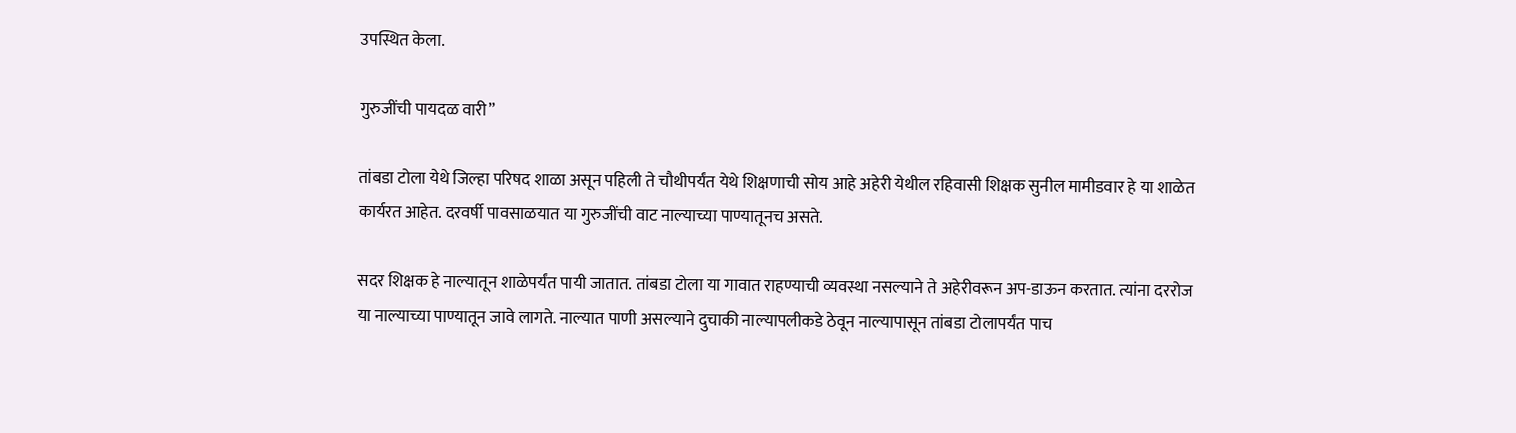उपस्थित केला.

गुरुजींची पायदळ वारी”

तांबडा टोला येथे जिल्हा परिषद शाळा असून पहिली ते चौथीपर्यंत येथे शिक्षणाची सोय आहे अहेरी येथील रहिवासी शिक्षक सुनील मामीडवार हे या शाळेत कार्यरत आहेत. दरवर्षी पावसाळयात या गुरुजींची वाट नाल्याच्या पाण्यातूनच असते.

सदर शिक्षक हे नाल्यातून शाळेपर्यंत पायी जातात. तांबडा टोला या गावात राहण्याची व्यवस्था नसल्याने ते अहेरीवरून अप-डाऊन करतात. त्यांना दररोज या नाल्याच्या पाण्यातून जावे लागते. नाल्यात पाणी असल्याने दुचाकी नाल्यापलीकडे ठेवून नाल्यापासून तांबडा टोलापर्यंत पाच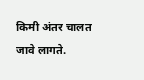किमी अंतर चालत जावे लागते.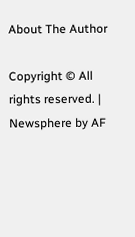About The Author

Copyright © All rights reserved. | Newsphere by AF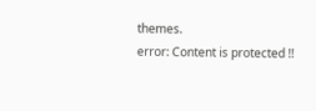themes.
error: Content is protected !!